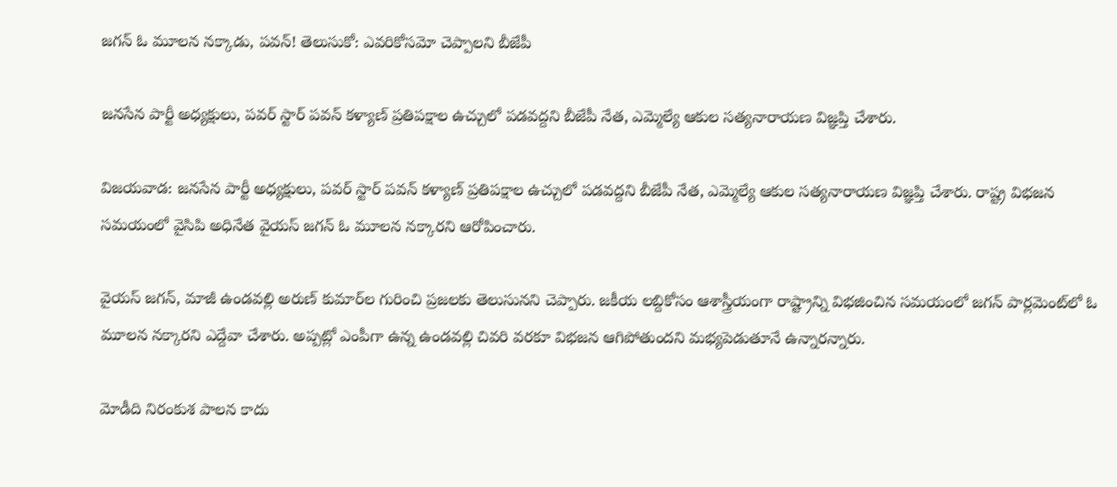జగన్ ఓ మూలన నక్కాడు, పవన్! తెలుసుకో: ఎవరికోసమో చెప్పాలని బీజేపీ

జనసేన పార్టీ అధ్యక్షులు, పవర్ స్టార్ పవన్ కళ్యాణ్ ప్రతిపక్షాల ఉచ్చులో పడవద్దని బీజేపీ నేత, ఎమ్మెల్యే ఆకుల సత్యనారాయణ విజ్ఞప్తి చేశారు.

విజయవాడ: జనసేన పార్టీ అధ్యక్షులు, పవర్ స్టార్ పవన్ కళ్యాణ్ ప్రతిపక్షాల ఉచ్చులో పడవద్దని బీజేపీ నేత, ఎమ్మెల్యే ఆకుల సత్యనారాయణ విజ్ఞప్తి చేశారు. రాష్ట్ర విభజన సమయంలో వైసిపి అధినేత వైయస్ జగన్ ఓ మూలన నక్కారని ఆరోపించారు.

వైయస్ జగన్, మాజీ ఉండవల్లి అరుణ్ కుమార్‌ల గురించి ప్రజలకు తెలుసునని చెప్పారు. జకీయ లబ్దికోసం ఆశాస్త్రీయంగా రాష్ట్రాన్ని విభజించిన సమయంలో జగన్‌ పార్లమెంట్‌లో ఓ మూలన నక్కారని ఎద్దేవా చేశారు. అప్పట్లో ఎంపీగా ఉన్న ఉండవల్లి చివరి వరకూ విభజన ఆగిపోతుందని మభ్యపెడుతూనే ఉన్నారన్నారు.

మోడీది నిరంకుశ పాలన కాదు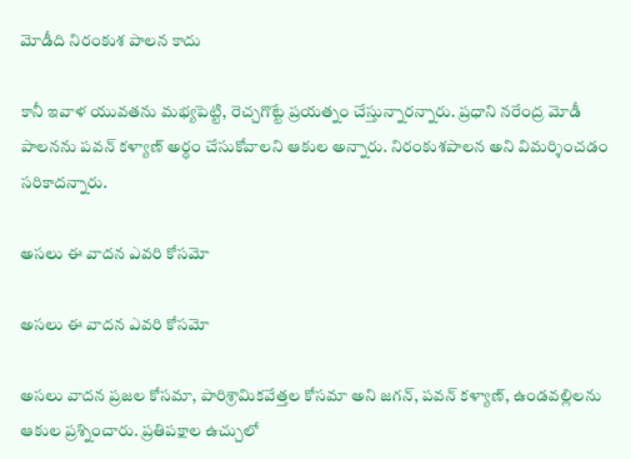మోడీది నిరంకుశ పాలన కాదు

కానీ ఇవాళ యువతను మభ్యపెట్టి, రెచ్చగొట్టే ప్రయత్నం చేస్తున్నారన్నారు. ప్రధాని నరేంద్ర మోడీ పాలనను పవన్ కళ్యాణ్ అర్ధం చేసుకోవాలని ఆకుల అన్నారు. నిరంకుశపాలన అని విమర్శించడం సరికాదన్నారు.

అసలు ఈ వాదన ఎవరి కోసమో

అసలు ఈ వాదన ఎవరి కోసమో

అసలు వాదన ప్రజల కోసమా, పారిశ్రామికవేత్తల కోసమా అని జగన్‌, పవన్‌ కళ్యాణ్, ఉండవల్లిలను ఆకుల ప్రశ్నించారు. ప్రతిపక్షాల ఉచ్చులో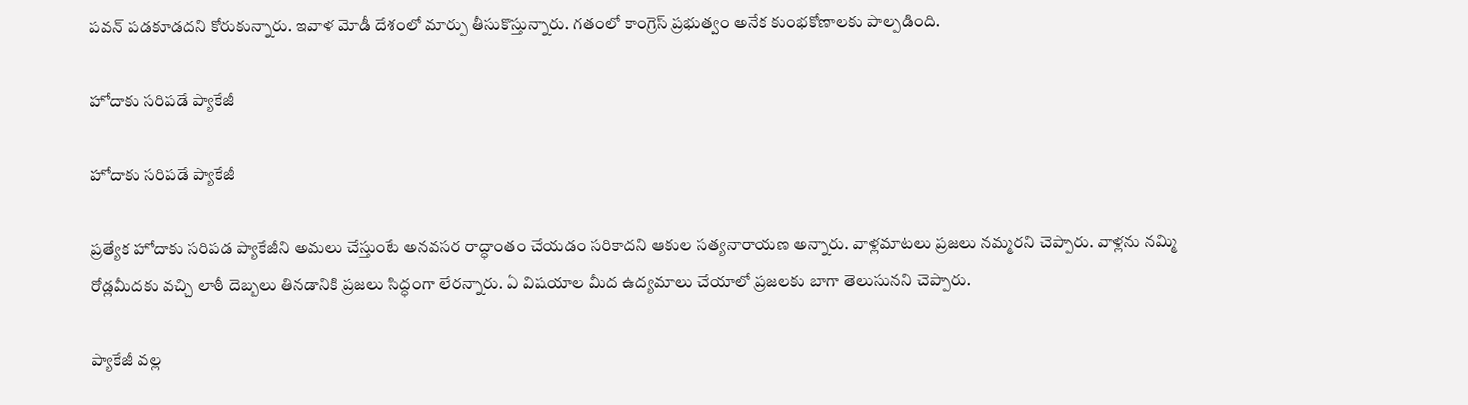పవన్ పడకూడదని కోరుకున్నారు. ఇవాళ మోడీ దేశంలో మార్పు తీసుకొస్తున్నారు. గతంలో కాంగ్రెస్‌ ప్రభుత్వం అనేక కుంభకోణాలకు పాల్పడింది.

హోదాకు సరిపడే ప్యాకేజీ

హోదాకు సరిపడే ప్యాకేజీ

ప్రత్యేక హోదాకు సరిపడ ప్యాకేజీని అమలు చేస్తుంటే అనవసర రాద్ధాంతం చేయడం సరికాదని ఆకుల సత్యనారాయణ అన్నారు. వాళ్లమాటలు ప్రజలు నమ్మరని చెప్పారు. వాళ్లను నమ్మి రోడ్లమీదకు వచ్చి లాఠీ దెబ్బలు తినడానికి ప్రజలు సిద్ధంగా లేరన్నారు. ఏ విషయాల మీద ఉద్యమాలు చేయాలో ప్రజలకు బాగా తెలుసునని చెప్పారు.

ప్యాకేజీ వల్ల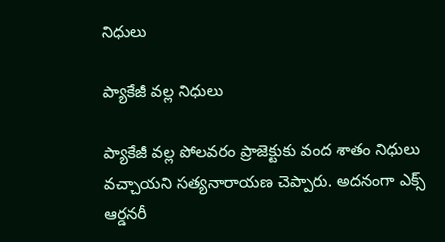నిధులు

ప్యాకేజీ వల్ల నిధులు

ప్యాకేజీ వల్ల పోలవరం ప్రాజెక్టుకు వంద శాతం నిధులు వచ్చాయని సత్యనారాయణ చెప్పారు. అదనంగా ఎక్స్‌ ఆర్డనరీ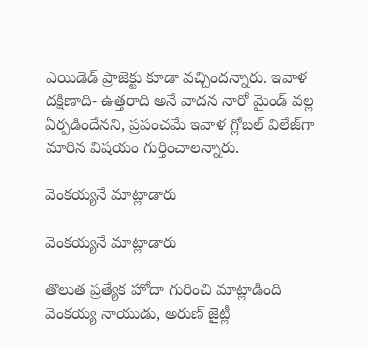ఎయిడెడ్ ప్రాజెక్టు కూడా వచ్చిందన్నారు. ఇవాళ దక్షిణాది- ఉత్తరాది అనే వాదన నారో మైండ్ వల్ల ఏర్పడిందేనని, ప్రపంచమే ఇవాళ గ్లోబల్‌ విలేజ్‌గా మారిన విషయం గుర్తించాలన్నారు.

వెంకయ్యనే మాట్లాడారు

వెంకయ్యనే మాట్లాడారు

తొలుత ప్రత్యేక హోదా గురించి మాట్లాడింది వెంకయ్య నాయుడు, అరుణ్ జైట్లీ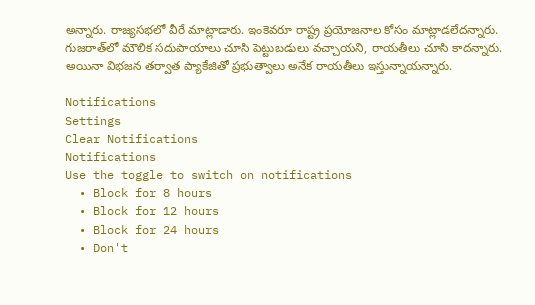అన్నారు. రాజ్యసభలో వీరే మాట్లాడారు. ఇంకెవరూ రాష్ట్ర ప్రయోజనాల కోసం మాట్లాడలేదన్నారు. గుజరాత్‌లో మౌలిక సదుపాయాలు చూసి పెట్టుబడులు వచ్చాయని, రాయతీలు చూసి కాదన్నారు. అయినా విభజన తర్వాత ప్యాకేజితో ప్రభుత్వాలు అనేక రాయతీలు ఇస్తున్నాయన్నారు.

Notifications
Settings
Clear Notifications
Notifications
Use the toggle to switch on notifications
  • Block for 8 hours
  • Block for 12 hours
  • Block for 24 hours
  • Don't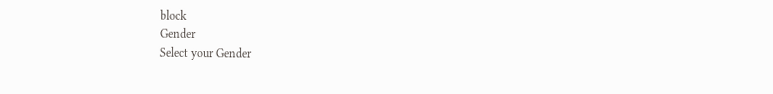block
Gender
Select your Gender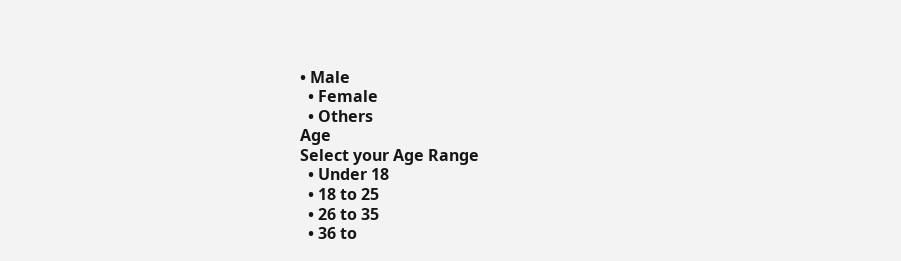• Male
  • Female
  • Others
Age
Select your Age Range
  • Under 18
  • 18 to 25
  • 26 to 35
  • 36 to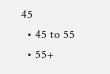45
  • 45 to 55
  • 55+